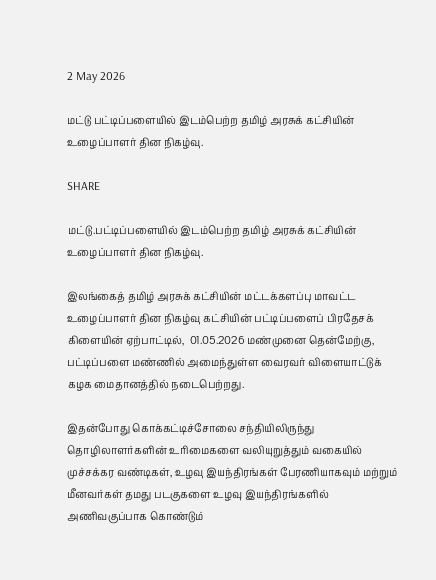2 May 2026

மட்டு பட்டிப்பளையில் இடம்பெற்ற தமிழ் அரசுக் கட்சியின் உழைப்பாளர் தின நிகழ்வு.

SHARE

மட்டு.பட்டிப்பளையில் இடம்பெற்ற தமிழ் அரசுக் கட்சியின் உழைப்பாளர் தின நிகழ்வு.

இலங்கைத் தமிழ் அரசுக் கட்சியின் மட்டக்களப்பு மாவட்ட உழைப்பாளர் தின நிகழ்வு கட்சியின் பட்டிப்பளைப் பிரதேசக் கிளையின் ஏற்பாட்டில்,  01.05.2026 மண்முனை தென்மேற்கு, பட்டிப்பளை மண்ணில் அமைந்துள்ள வைரவர் விளையாட்டுக் கழக மைதானத்தில் நடைபெற்றது.

இதன்போது கொக்கட்டிச்சோலை சந்தியிலிருந்து தொழிலாளர்களின் உரிமைகளை வலியுறுத்தும் வகையில் முச்சக்கர வண்டிகள், உழவு இயந்திரங்கள் பேரணியாகவும் மற்றும் மீனவர்கள் தமது படகுகளை உழவு இயந்திரங்களில் அணிவகுப்பாக கொண்டும்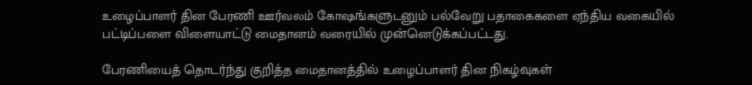உழைப்பாளர் தின பேரணி ஊர்வலம் கோஷங்களுடனும் பல்வேறு பதாகைகளை ஏந்திய வகையில் பட்டிப்பளை விளையாட்டு மைதானம் வரையில் முன்னெடுக்கப்பட்டது.

பேரணியைத் தொடர்ந்து குறித்த மைதானத்தில் உழைப்பாளர் தின நிகழ்வுகள்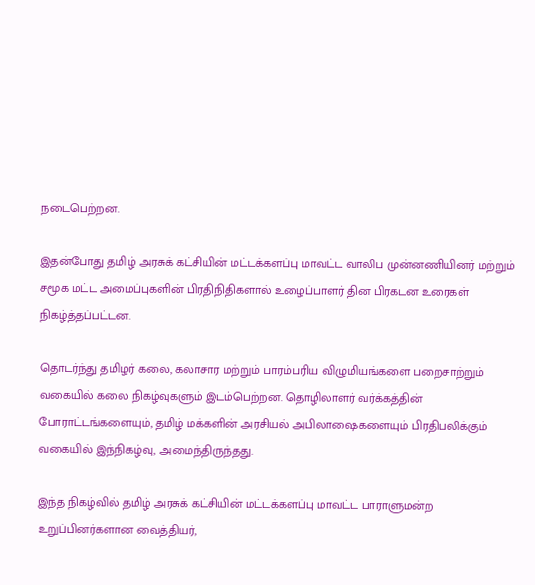நடைபெற்றன.

இதன்போது தமிழ் அரசுக் கட்சியின் மட்டக்களப்பு மாவட்ட வாலிப முன்னணியினர் மற்றும் சமூக மட்ட அமைப்புகளின் பிரதிநிதிகளால் உழைப்பாளர் தின பிரகடன உரைகள் நிகழ்த்தப்பட்டன.

தொடர்ந்து தமிழர் கலை, கலாசார மற்றும் பாரம்பரிய விழுமியங்களை பறைசாற்றும் வகையில் கலை நிகழ்வுகளும் இடம்பெற்றன. தொழிலாளர் வர்க்கத்தின் போராட்டங்களையும், தமிழ் மக்களின் அரசியல் அபிலாஷைகளையும் பிரதிபலிக்கும் வகையில் இந்நிகழ்வு, அமைந்திருந்தது.

இந்த நிகழ்வில் தமிழ் அரசுக் கட்சியின் மட்டக்களப்பு மாவட்ட பாராளுமன்ற உறுப்பினர்களான வைத்தியர்,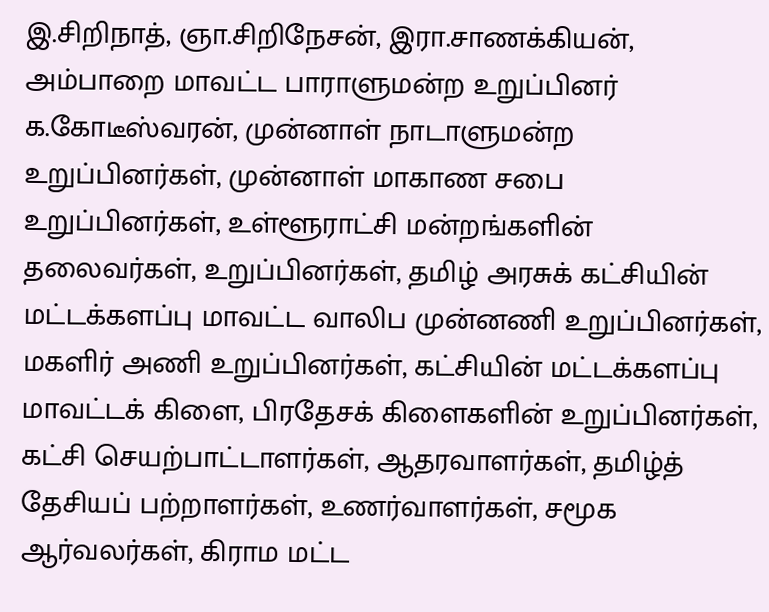இ.சிறிநாத், ஞா.சிறிநேசன், இரா.சாணக்கியன், அம்பாறை மாவட்ட பாராளுமன்ற உறுப்பினர் க.கோடீஸ்வரன், முன்னாள் நாடாளுமன்ற உறுப்பினர்கள், முன்னாள் மாகாண சபை உறுப்பினர்கள், உள்ளூராட்சி மன்றங்களின் தலைவர்கள், உறுப்பினர்கள், தமிழ் அரசுக் கட்சியின் மட்டக்களப்பு மாவட்ட வாலிப முன்னணி உறுப்பினர்கள், மகளிர் அணி உறுப்பினர்கள், கட்சியின் மட்டக்களப்பு மாவட்டக் கிளை, பிரதேசக் கிளைகளின் உறுப்பினர்கள், கட்சி செயற்பாட்டாளர்கள், ஆதரவாளர்கள், தமிழ்த் தேசியப் பற்றாளர்கள், உணர்வாளர்கள், சமூக ஆர்வலர்கள், கிராம மட்ட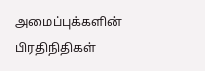அமைப்புக்களின் பிரதிநிதிகள்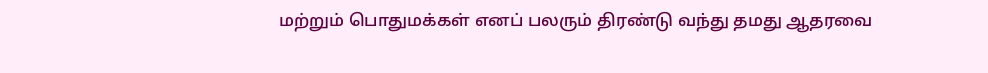மற்றும் பொதுமக்கள் எனப் பலரும் திரண்டு வந்து தமது ஆதரவை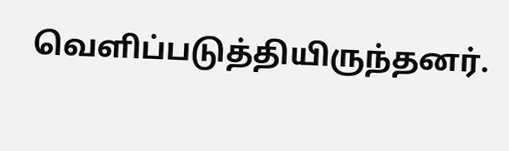வெளிப்படுத்தியிருந்தனர்.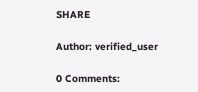SHARE

Author: verified_user

0 Comments: